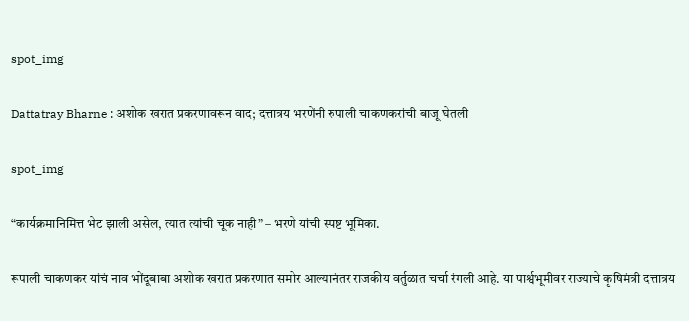spot_img

Dattatray Bharne : अशोक खरात प्रकरणावरून वाद; दत्तात्रय भरणेंनी रुपाली चाकणकरांची बाजू घेतली

spot_img

“कार्यक्रमानिमित्त भेट झाली असेल, त्यात त्यांची चूक नाही” – भरणे यांची स्पष्ट भूमिका.

रूपाली चाकणकर यांचं नाव भोंदूबाबा अशोक खरात प्रकरणात समोर आल्यानंतर राजकीय वर्तुळात चर्चा रंगली आहे. या पार्श्वभूमीवर राज्याचे कृषिमंत्री दत्तात्रय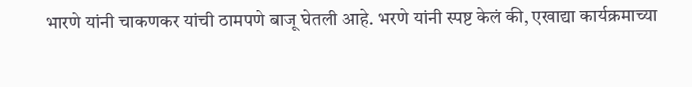भारणे यांनी चाकणकर यांची ठामपणे बाजू घेतली आहे. भरणे यांनी स्पष्ट केलं की, एखाद्या कार्यक्रमाच्या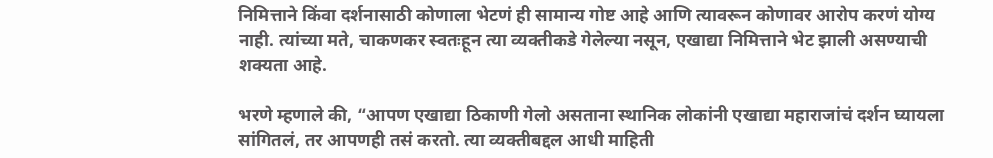निमित्ताने किंवा दर्शनासाठी कोणाला भेटणं ही सामान्य गोष्ट आहे आणि त्यावरून कोणावर आरोप करणं योग्य नाही. त्यांच्या मते, चाकणकर स्वतःहून त्या व्यक्तीकडे गेलेल्या नसून, एखाद्या निमित्ताने भेट झाली असण्याची शक्यता आहे.

भरणे म्हणाले की, “आपण एखाद्या ठिकाणी गेलो असताना स्थानिक लोकांनी एखाद्या महाराजांचं दर्शन घ्यायला सांगितलं, तर आपणही तसं करतो. त्या व्यक्तीबद्दल आधी माहिती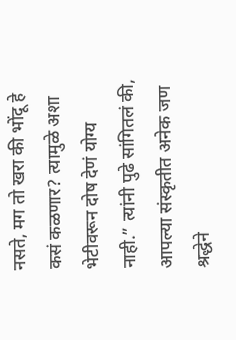नसते, मग तो खरा की भोंदू हे कसं कळणार? त्यामुळे अशा भेटीवरून दोष देणं योग्य नाही.” त्यांनी पुढे सांगितलं की, आपल्या संस्कृतीत अनेक जण श्रद्धेने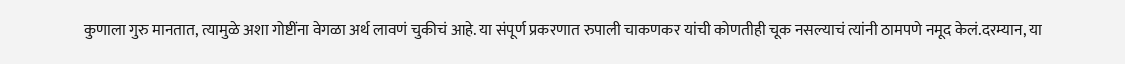कुणाला गुरु मानतात, त्यामुळे अशा गोष्टींना वेगळा अर्थ लावणं चुकीचं आहे. या संपूर्ण प्रकरणात रुपाली चाकणकर यांची कोणतीही चूक नसल्याचं त्यांनी ठामपणे नमूद केलं.दरम्यान, या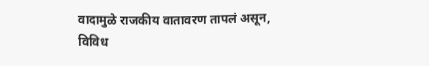वादामुळे राजकीय वातावरण तापलं असून, विविध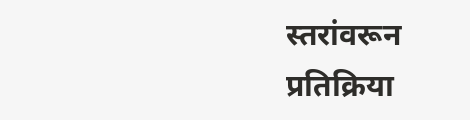स्तरांवरून प्रतिक्रिया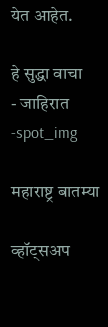येत आहेत.

हे सुद्धा वाचा
- जाहिरात -spot_img

महाराष्ट्र बातम्या

व्हॉट्सअप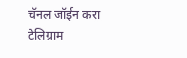चॅनल जॉईन करा
टेलिग्राम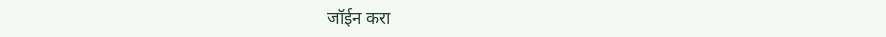जॉईन करा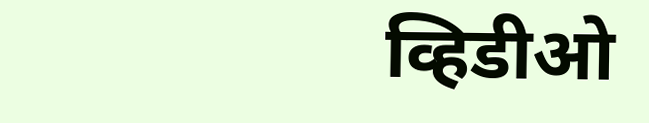व्हिडीओ